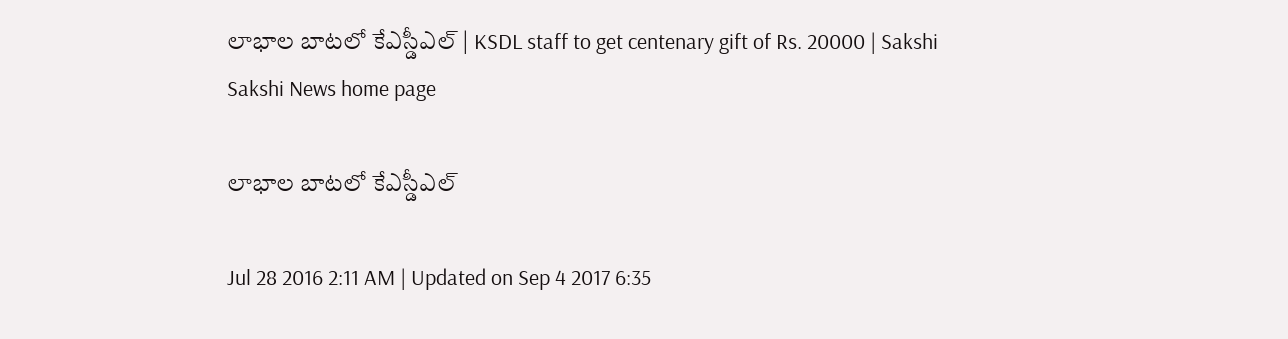లాభాల బాటలో కేఎస్డీఎల్ | KSDL staff to get centenary gift of Rs. 20000 | Sakshi
Sakshi News home page

లాభాల బాటలో కేఎస్డీఎల్

Jul 28 2016 2:11 AM | Updated on Sep 4 2017 6:35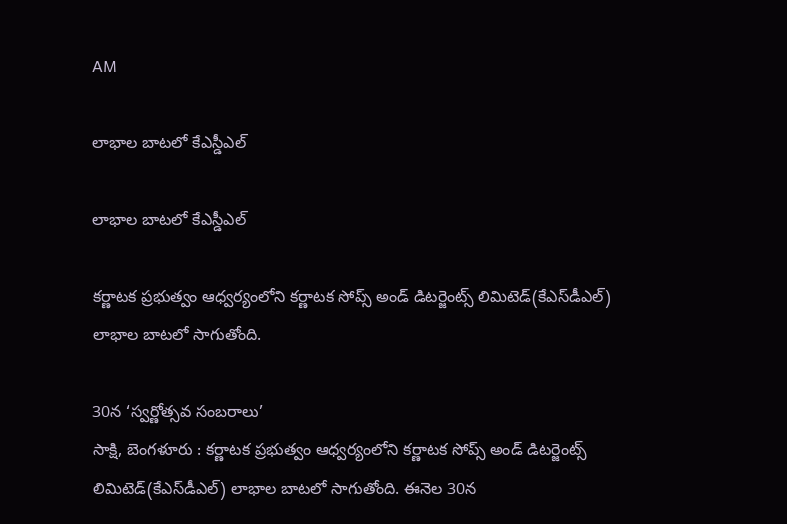AM

లాభాల బాటలో కేఎస్డీఎల్

లాభాల బాటలో కేఎస్డీఎల్

కర్ణాటక ప్రభుత్వం ఆధ్వర్యంలోని కర్ణాటక సోప్స్ అండ్ డిటర్జెంట్స్ లిమిటెడ్(కేఎస్‌డీఎల్) లాభాల బాటలో సాగుతోంది.

30న ‘స్వర్ణోత్సవ సంబరాలు’
సాక్షి, బెంగళూరు : కర్ణాటక ప్రభుత్వం ఆధ్వర్యంలోని కర్ణాటక సోప్స్ అండ్ డిటర్జెంట్స్ లిమిటెడ్(కేఎస్‌డీఎల్) లాభాల బాటలో సాగుతోంది. ఈనెల 30న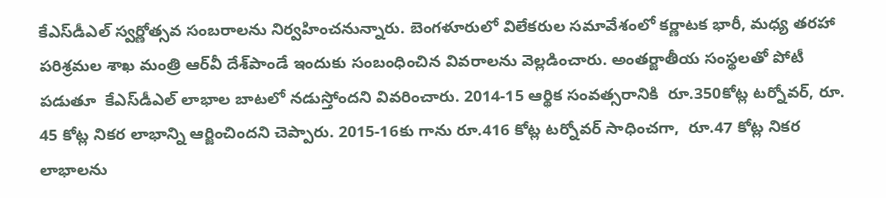కేఎస్‌డీఎల్ స్వర్ణోత్సవ సంబరాలను నిర్వహించనున్నారు. బెంగళూరులో విలేకరుల సమావేశంలో కర్ణాటక భారీ, మధ్య తరహా పరిశ్రమల శాఖ మంత్రి ఆర్‌వీ దేశ్‌పాండే ఇందుకు సంబంధించిన వివరాలను వెల్లడించారు. అంతర్జాతీయ సంస్థలతో పోటీ పడుతూ  కేఎస్‌డీఎల్ లాభాల బాటలో నడుస్తోందని వివరించారు. 2014-15 ఆర్థిక సంవత్సరానికి  రూ.350కోట్ల టర్నోవర్, రూ. 45 కోట్ల నికర లాభాన్ని ఆర్జించిందని చెప్పారు. 2015-16కు గాను రూ.416 కోట్ల టర్నోవర్ సాధించగా,  రూ.47 కోట్ల నికర లాభాలను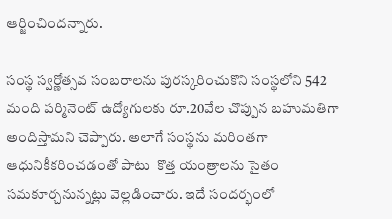ఆర్జించిందన్నారు.

సంస్థ స్వర్ణోత్సవ సంబరాలను పురస్కరించుకొని సంస్థలోని 542 మంది పర్మినెంట్ ఉద్యోగులకు రూ.20వేల చొప్పున బహుమతిగా అందిస్తామని చెప్పారు. అలాగే సంస్థను మరింతగా ఆధునికీకరించడంతో పాటు  కొత్త యంత్రాలను సైతం సమకూర్చనున్నట్లు వెల్లడించారు. ఇదే సందర్భంలో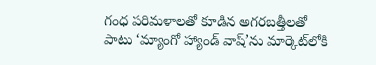గంధ పరిమళాలతో కూడిన అగరబత్తీలతో పాటు ‘మ్యాంగో హ్యాండ్ వాష్’ను మార్కెట్‌లోకి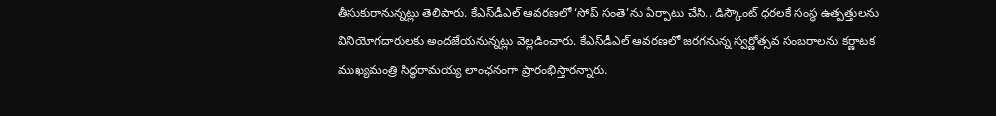తీసుకురానున్నట్లు తెలిపారు. కేఎస్‌డీఎల్ ఆవరణలో ‘సోప్ సంతె’ను ఏర్పాటు చేసి.. డిస్కౌంట్ ధరలకే సంస్థ ఉత్పత్తులను వినియోగదారులకు అందజేయనున్నట్లు వెల్లడించారు. కేఎస్‌డీఎల్ ఆవరణలో జరగనున్న స్వర్ణోత్సవ సంబరాలను కర్ణాటక ముఖ్యమంత్రి సిద్ధరామయ్య లాంఛనంగా ప్రారంభిస్తారన్నారు.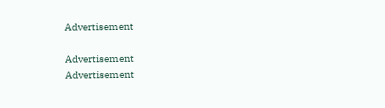Advertisement

Advertisement
Advertisement